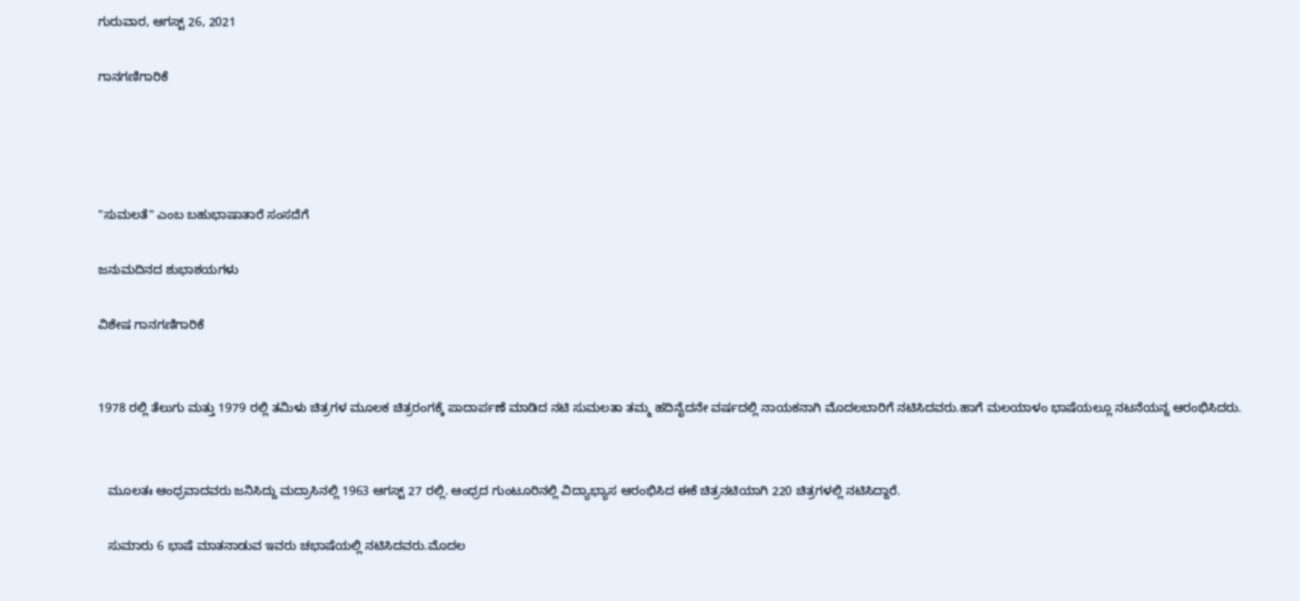ಗುರುವಾರ, ಆಗಸ್ಟ್ 26, 2021

ಗಾನಗಣಿಗಾರಿಕೆ




"ಸುಮಲತೆ" ಎಂಬ ಬಹುಭಾಷಾತಾರೆ ಸಂಸದೆಗೆ

ಜನುಮದಿನದ ಶುಭಾಶಯಗಳು

ವಿಶೇಷ ಗಾನಗಣಿಗಾರಿಕೆ


1978 ರಲ್ಲಿ ತೆಲುಗು ಮತ್ತು 1979 ರಲ್ಲಿ ತಮಿಳು ಚಿತ್ರಗಳ ಮೂಲಕ ಚಿತ್ರರಂಗಕ್ಕೆ ಪಾದಾರ್ಪಣೆ ಮಾಡಿದ ನಟಿ ಸುಮಲತಾ ತಮ್ಮ ಹದಿನೈದನೇ ವರ್ಷದಲ್ಲಿ ನಾಯಕನಾಗಿ ಮೊದಲಬಾರಿಗೆ ನಟಿಸಿದವರು.ಹಾಗೆ ಮಲಯಾಳಂ ಭಾಷೆಯಲ್ಲೂ ನಟನೆಯನ್ನ ಆರಂಭಿಸಿದರು.


   ಮೂಲತಃ ಆಂಧ್ರವಾದವರು ಜನಿಸಿದ್ದು ಮದ್ರಾಸಿನಲ್ಲಿ 1963 ಆಗಸ್ಟ್ 27 ರಲ್ಲಿ. ಆಂಧ್ರದ ಗುಂಟೂರಿನಲ್ಲಿ ವಿದ್ಯಾಭ್ಯಾಸ ಆರಂಭಿಸಿದ ಈಕೆ ಚಿತ್ರನಟಿಯಾಗಿ 220 ಚಿತ್ರಗಳಲ್ಲಿ ನಟಿಸಿದ್ದಾರೆ.

   ಸುಮಾರು 6 ಭಾಷೆ ಮಾತನಾಡುವ ಇವರು ಚಭಾಷೆಯಲ್ಲಿ ನಟಿಸಿದವರು.ಮೊದಲ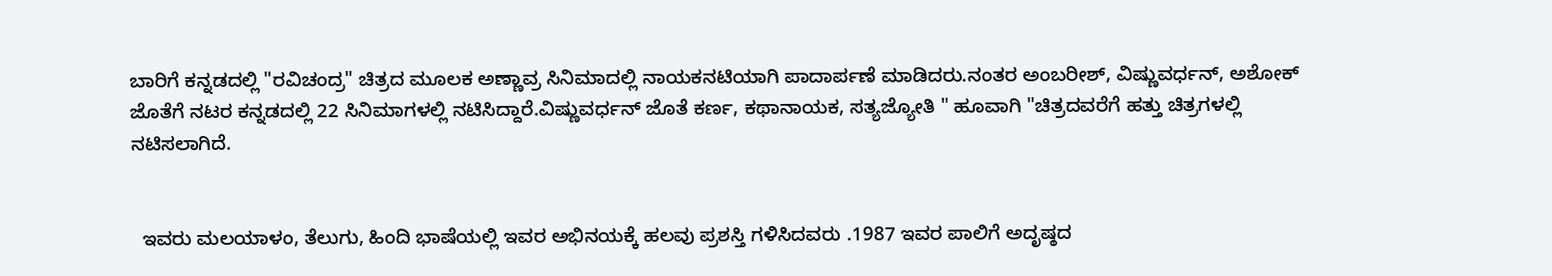ಬಾರಿಗೆ ಕನ್ನಡದಲ್ಲಿ "ರವಿಚಂದ್ರ" ಚಿತ್ರದ ಮೂಲಕ ಅಣ್ಣಾವ್ರ ಸಿನಿಮಾದಲ್ಲಿ ನಾಯಕನಟಿಯಾಗಿ ಪಾದಾರ್ಪಣೆ ಮಾಡಿದರು.ನಂತರ ಅಂಬರೀಶ್, ವಿಷ್ಣುವರ್ಧನ್, ಅಶೋಕ್ ಜೊತೆಗೆ ನಟರ ಕನ್ನಡದಲ್ಲಿ 22 ಸಿನಿಮಾಗಳಲ್ಲಿ ನಟಿಸಿದ್ದಾರೆ.ವಿಷ್ಣುವರ್ಧನ್ ಜೊತೆ ಕರ್ಣ, ಕಥಾನಾಯಕ, ಸತ್ಯಜ್ಯೋತಿ " ಹೂವಾಗಿ "ಚಿತ್ರದವರೆಗೆ ಹತ್ತು ಚಿತ್ರಗಳಲ್ಲಿ ನಟಿಸಲಾಗಿದೆ.


  ಇವರು ಮಲಯಾಳಂ, ತೆಲುಗು, ಹಿಂದಿ ಭಾಷೆಯಲ್ಲಿ ಇವರ ಅಭಿನಯಕ್ಕೆ ಹಲವು ಪ್ರಶಸ್ತಿ ಗಳಿಸಿದವರು .1987 ಇವರ ಪಾಲಿಗೆ ಅದೃಷ್ಠದ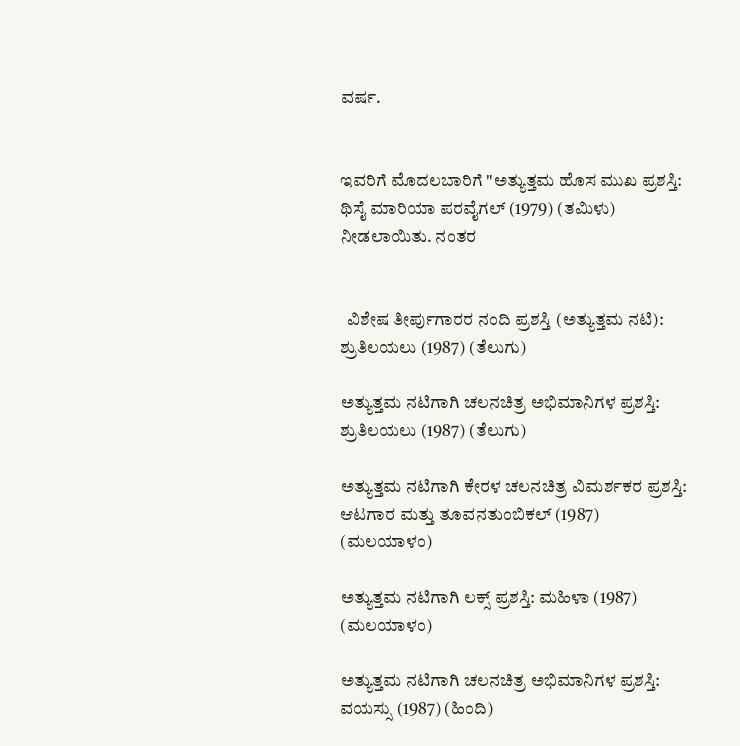ವರ್ಷ.


ಇವರಿಗೆ ಮೊದಲಬಾರಿಗೆ "ಅತ್ಯುತ್ತಮ ಹೊಸ ಮುಖ ಪ್ರಶಸ್ತಿ: ಥಿಸೈ ಮಾರಿಯಾ ಪರವೈಗಲ್ (1979) (ತಮಿಳು) ನೀಡಲಾಯಿತು. ನಂತರ


  ವಿಶೇಷ ತೀರ್ಪುಗಾರರ ನಂದಿ ಪ್ರಶಸ್ತಿ (ಅತ್ಯುತ್ತಮ ನಟಿ): ಶ್ರುತಿಲಯಲು (1987) (ತೆಲುಗು)

ಅತ್ಯುತ್ತಮ ನಟಿಗಾಗಿ ಚಲನಚಿತ್ರ ಅಭಿಮಾನಿಗಳ ಪ್ರಶಸ್ತಿ: ಶ್ರುತಿಲಯಲು (1987) (ತೆಲುಗು)

ಅತ್ಯುತ್ತಮ ನಟಿಗಾಗಿ ಕೇರಳ ಚಲನಚಿತ್ರ ವಿಮರ್ಶಕರ ಪ್ರಶಸ್ತಿ: ಆಟಗಾರ ಮತ್ತು ತೂವನತುಂಬಿಕಲ್ (1987) (ಮಲಯಾಳಂ)

ಅತ್ಯುತ್ತಮ ನಟಿಗಾಗಿ ಲಕ್ಸ್ ಪ್ರಶಸ್ತಿ: ಮಹಿಳಾ (1987) (ಮಲಯಾಳಂ)

ಅತ್ಯುತ್ತಮ ನಟಿಗಾಗಿ ಚಲನಚಿತ್ರ ಅಭಿಮಾನಿಗಳ ಪ್ರಶಸ್ತಿ: ವಯಸ್ಸು (1987) (ಹಿಂದಿ)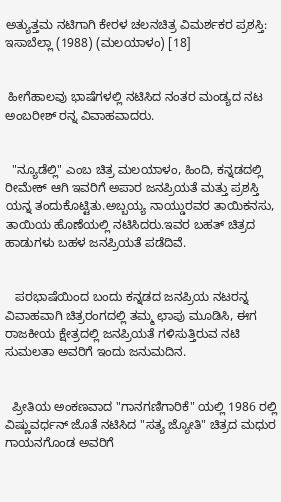ಅತ್ಯುತ್ತಮ ನಟಿಗಾಗಿ ಕೇರಳ ಚಲನಚಿತ್ರ ವಿಮರ್ಶಕರ ಪ್ರಶಸ್ತಿ: ಇಸಾಬೆಲ್ಲಾ (1988) (ಮಲಯಾಳಂ) [18]


 ಹೀಗೆಹಾಲವು ಭಾಷೆಗಳಲ್ಲಿ ನಟಿಸಿದ ನಂತರ ಮಂಡ್ಯದ ನಟ ಅಂಬರೀಶ್ ರನ್ನ ವಿವಾಹವಾದರು.


  "ನ್ಯೂಡೆಲ್ಲಿ" ಎಂಬ ಚಿತ್ರ ಮಲಯಾಳಂ, ಹಿಂದಿ, ಕನ್ನಡದಲ್ಲಿ ರೀಮೇಕ್ ಆಗಿ ಇವರಿಗೆ ಅಪಾರ ಜನಪ್ರಿಯತೆ ಮತ್ತು ಪ್ರಶಸ್ತಿ ಯನ್ನ ತಂದುಕೊಟ್ಟಿತು.ಅಬ್ಬಯ್ಯ ನಾಯ್ಡುರವರ ತಾಯಿಕನಸು, ತಾಯಿಯ ಹೊಣೆಯಲ್ಲಿ ನಟಿಸಿದರು.ಇವರ ಬಹತ್ ಚಿತ್ರದ ಹಾಡುಗಳು ಬಹಳ ಜನಪ್ರಿಯತೆ ಪಡೆದಿವೆ.


   ಪರಭಾಷೆಯಿಂದ ಬಂದು ಕನ್ನಡದ ಜನಪ್ರಿಯ ನಟರನ್ನ ವಿವಾಹವಾಗಿ ಚಿತ್ರರಂಗದಲ್ಲಿ ತಮ್ಮ ಛಾಪು ಮೂಡಿಸಿ, ಈಗ ರಾಜಕೀಯ ಕ್ಷೇತ್ರದಲ್ಲಿ ಜನಪ್ರಿಯತೆ ಗಳಿಸುತ್ತಿರುವ ನಟಿ ಸುಮಲತಾ ಅವರಿಗೆ ಇಂದು ಜನುಮದಿನ.


  ಪ್ರೀತಿಯ ಅಂಕಣವಾದ "ಗಾನಗಣಿಗಾರಿಕೆ" ಯಲ್ಲಿ 1986 ರಲ್ಲಿ ವಿಷ್ಣುವರ್ಧನ್ ಜೊತೆ ನಟಿಸಿದ "ಸತ್ಯ ಜ್ಯೋತಿ" ಚಿತ್ರದ ಮಧುರ ಗಾಯನಗೊಂಡ ಅವರಿಗೆ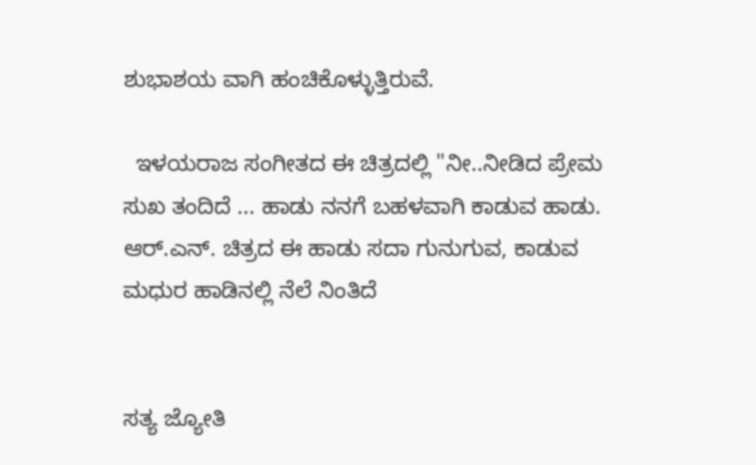ಶುಭಾಶಯ ವಾಗಿ ಹಂಚಿಕೊಳ್ಳುತ್ತಿರುವೆ.

  ಇಳಯರಾಜ ಸಂಗೀತದ ಈ ಚಿತ್ರದಲ್ಲಿ "ನೀ..ನೀಡಿದ ಪ್ರೇಮ ಸುಖ ತಂದಿದೆ ... ಹಾಡು ನನಗೆ ಬಹಳವಾಗಿ ಕಾಡುವ ಹಾಡು. ಆರ್.ಎನ್. ಚಿತ್ರದ ಈ ಹಾಡು ಸದಾ ಗುನುಗುವ, ಕಾಡುವ ಮಧುರ ಹಾಡಿನಲ್ಲಿ ನೆಲೆ ನಿಂತಿದೆ


ಸತ್ಯ ಜ್ಯೋತಿ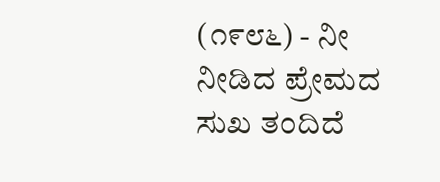(೧೯೮೬) - ನೀ ನೀಡಿದ ಪ್ರೇಮದ ಸುಖ ತಂದಿದೆ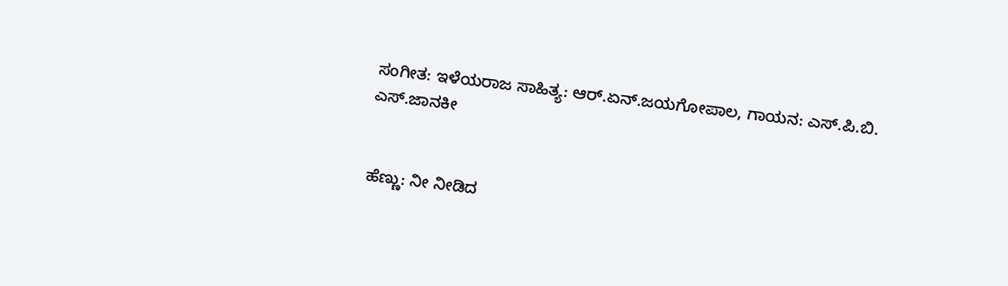ಸಂಗೀತ: ಇಳೆಯರಾಜ ಸಾಹಿತ್ಯ: ಆರ್.ಏನ್.ಜಯಗೋಪಾಲ, ಗಾಯನ: ಎಸ್.ಪಿ.ಬಿ. ಎಸ್.ಜಾನಕೀ


ಹೆಣ್ಣು: ನೀ ನೀಡಿದ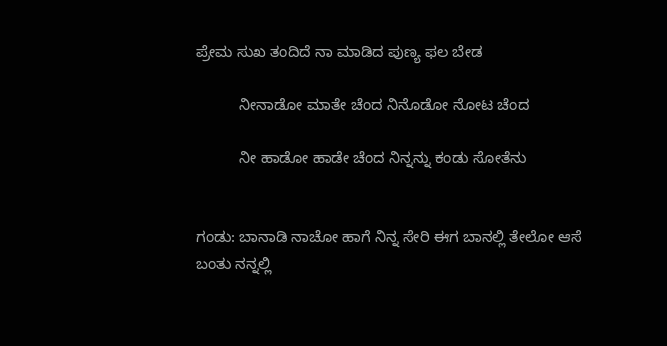ಪ್ರೇಮ ಸುಖ ತಂದಿದೆ ನಾ ಮಾಡಿದ ಪುಣ್ಯ ಫಲ ಬೇಡ

          ನೀನಾಡೋ ಮಾತೇ ಚೆಂದ ನಿನೊಡೋ ನೋಟ ಚೆಂದ

          ನೀ ಹಾಡೋ ಹಾಡೇ ಚೆಂದ ನಿನ್ನನ್ನು ಕಂಡು ಸೋತೆನು


ಗಂಡು: ಬಾನಾಡಿ ನಾಚೋ ಹಾಗೆ ನಿನ್ನ ಸೇರಿ ಈಗ ಬಾನಲ್ಲಿ ತೇಲೋ ಆಸೆ ಬಂತು ನನ್ನಲ್ಲಿ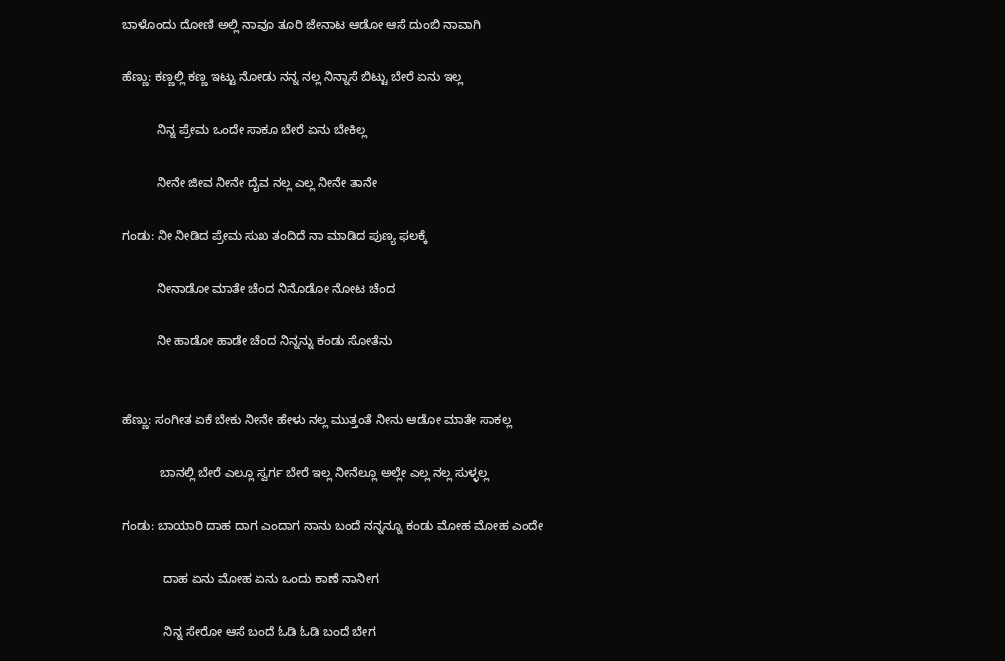ಬಾಳೊಂದು ದೋಣಿ ಅಲ್ಲಿ ನಾವೂ ತೂರಿ ಜೇನಾಟ ಆಡೋ ಆಸೆ ದುಂಬಿ ನಾವಾಗಿ

ಹೆಣ್ಣು: ಕಣ್ಣಲ್ಲಿ ಕಣ್ಣ ಇಟ್ಟು ನೋಡು ನನ್ನ ನಲ್ಲ ನಿನ್ನಾಸೆ ಬಿಟ್ಟು ಬೇರೆ ಏನು ಇಲ್ಲ

          ನಿನ್ನ ಪ್ರೇಮ ಒಂದೇ ಸಾಕೂ ಬೇರೆ ಏನು ಬೇಕಿಲ್ಲ

          ನೀನೇ ಜೀವ ನೀನೇ ದೈವ ನಲ್ಲ ಎಲ್ಲ ನೀನೇ ತಾನೇ

ಗಂಡು: ನೀ ನೀಡಿದ ಪ್ರೇಮ ಸುಖ ತಂದಿದೆ ನಾ ಮಾಡಿದ ಪುಣ್ಯ ಫಲಕ್ಕೆ

          ನೀನಾಡೋ ಮಾತೇ ಚೆಂದ ನಿನೊಡೋ ನೋಟ ಚೆಂದ

          ನೀ ಹಾಡೋ ಹಾಡೇ ಚೆಂದ ನಿನ್ನನ್ನು ಕಂಡು ಸೋತೆನು


ಹೆಣ್ಣು: ಸಂಗೀತ ಏಕೆ ಬೇಕು ನೀನೇ ಹೇಳು ನಲ್ಲ ಮುತ್ತಂತೆ ನೀನು ಆಡೋ ಮಾತೇ ಸಾಕಲ್ಲ

           ಬಾನಲ್ಲಿ ಬೇರೆ ಎಲ್ಲೂ ಸ್ವರ್ಗ ಬೇರೆ ಇಲ್ಲ ನೀನೆಲ್ಲೂ ಅಲ್ಲೇ ಎಲ್ಲ ನಲ್ಲ ಸುಳ್ಳಲ್ಲ

ಗಂಡು: ಬಾಯಾರಿ ದಾಹ ದಾಗ ಎಂದಾಗ ನಾನು ಬಂದೆ ನನ್ನನ್ನೂ ಕಂಡು ಮೋಹ ಮೋಹ ಎಂದೇ

            ದಾಹ ಏನು ಮೋಹ ಏನು ಒಂದು ಕಾಣೆ ನಾನೀಗ

            ನಿನ್ನ ಸೇರೋ ಆಸೆ ಬಂದೆ ಓಡಿ ಓಡಿ ಬಂದೆ ಬೇಗ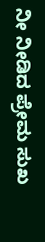ನೀ ನೀಡಿದ ಪ್ರೇಮ ಸುಖ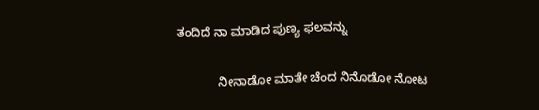ತಂದಿದೆ ನಾ ಮಾಡಿದ ಪುಣ್ಯ ಫಲವನ್ನು

            ನೀನಾಡೋ ಮಾತೇ ಚೆಂದ ನಿನೊಡೋ ನೋಟ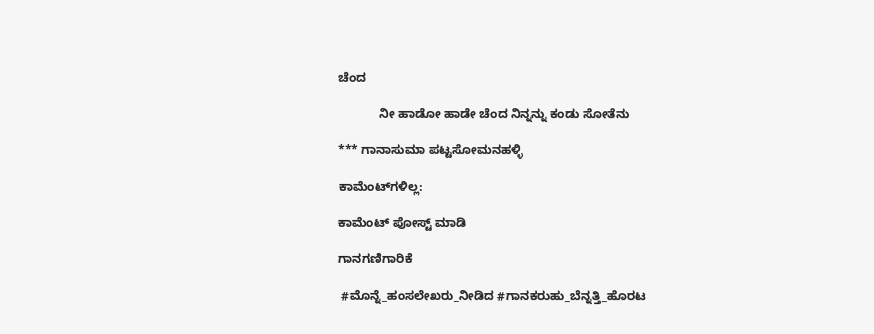ಚೆಂದ

            ನೀ ಹಾಡೋ ಹಾಡೇ ಚೆಂದ ನಿನ್ನನ್ನು ಕಂಡು ಸೋತೆನು

*** ಗಾನಾಸುಮಾ ಪಟ್ಟಸೋಮನಹಳ್ಳಿ

ಕಾಮೆಂಟ್‌ಗಳಿಲ್ಲ:

ಕಾಮೆಂಟ್‌‌ ಪೋಸ್ಟ್‌ ಮಾಡಿ

ಗಾನಗಣಿಗಾರಿಕೆ

 #ಮೊನ್ನೆ_ಹಂಸಲೇಖರು_ನೀಡಿದ #ಗಾನಕರುಹು_ಬೆನ್ನತ್ತಿ_ಹೊರಟ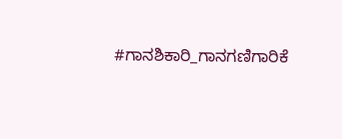#ಗಾನಶಿಕಾರಿ_ಗಾನಗಣಿಗಾರಿಕೆ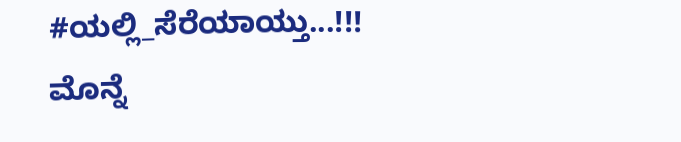#ಯಲ್ಲಿ_ಸೆರೆಯಾಯ್ತು...!!!   ಮೊನ್ನೆ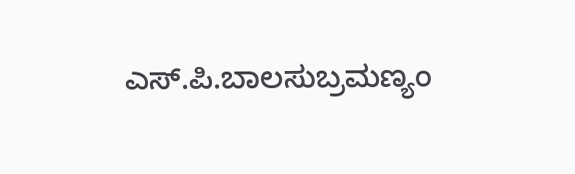ಎಸ್.ಪಿ‌.ಬಾಲಸುಬ್ರಮಣ್ಯಂ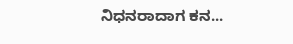ನಿಧನರಾದಾಗ ಕನ...